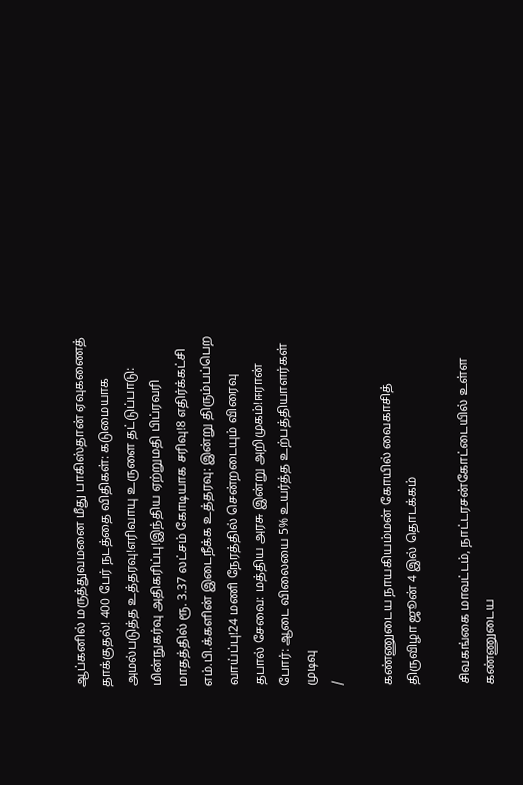ஆப்கனில் மருத்துவமனை மீது பாகிஸ்தான் ஏவுகணைத் தாக்குதல்! 400 பேர் நடத்தை விதிகள்: கடுமையாக அமல்படுத்த உத்தரவு!எரிவாயு உருளை தட்டுப்பாடு: மின்நுகர்வு அதிகரிப்பு!இந்திய ஏற்றுமதி பிப்ரவரி மாதத்தில் ரூ. 3.37 லட்சம் கோடியாக சரிவு!8 எதிர்க்கட்சி எம்.பி.க்களின் இடைநீக்க உத்தரவு: இன்று திரும்பப்பெற வாய்ப்பு!24 மணி நேரத்தில் சென்றடையும் விரைவு தபால் சேவை: மத்திய அரசு இன்று அறிமுகம்!ஈரான் போர்: ஆடை விலையை 5% உயர்த்த உற்பத்தியாளர்கள் முடிவு
/

கண்ணுடைய நாயகியம்மன் கோயில் வைகாசித் திருவிழா ஜூன் 4 இல் தொடக்கம்

சிவகங்கை மாவட்டம், நாட்டரசன்கோட்டையில் உள்ள கண்ணுடைய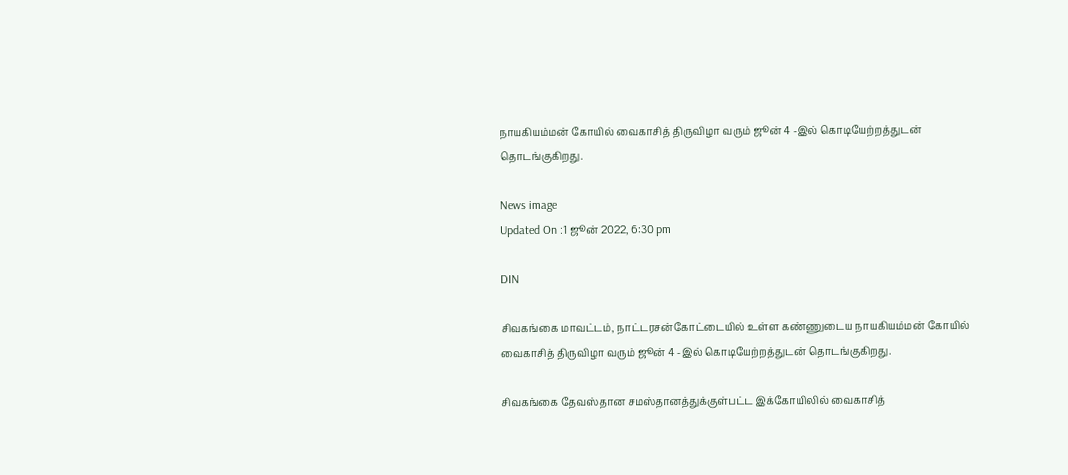நாயகியம்மன் கோயில் வைகாசித் திருவிழா வரும் ஜூன் 4 -இல் கொடியேற்றத்துடன் தொடங்குகிறது.

News image
Updated On :1 ஜூன் 2022, 6:30 pm

DIN

சிவகங்கை மாவட்டம், நாட்டரசன்கோட்டையில் உள்ள கண்ணுடைய நாயகியம்மன் கோயில் வைகாசித் திருவிழா வரும் ஜூன் 4 -இல் கொடியேற்றத்துடன் தொடங்குகிறது.

சிவகங்கை தேவஸ்தான சமஸ்தானத்துக்குள்பட்ட இக்கோயிலில் வைகாசித்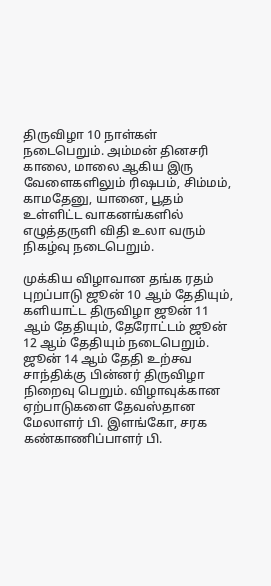திருவிழா 10 நாள்கள் நடைபெறும். அம்மன் தினசரி காலை, மாலை ஆகிய இரு வேளைகளிலும் ரிஷபம், சிம்மம், காமதேனு, யானை, பூதம் உள்ளிட்ட வாகனங்களில் எழுத்தருளி விதி உலா வரும் நிகழ்வு நடைபெறும்.

முக்கிய விழாவான தங்க ரதம் புறப்பாடு ஜூன் 10 ஆம் தேதியும், களியாட்ட திருவிழா ஜூன் 11 ஆம் தேதியும், தேரோட்டம் ஜூன் 12 ஆம் தேதியும் நடைபெறும். ஜூன் 14 ஆம் தேதி உற்சவ சாந்திக்கு பின்னர் திருவிழா நிறைவு பெறும். விழாவுக்கான ஏற்பாடுகளை தேவஸ்தான மேலாளர் பி. இளங்கோ, சரக கண்காணிப்பாளர் பி.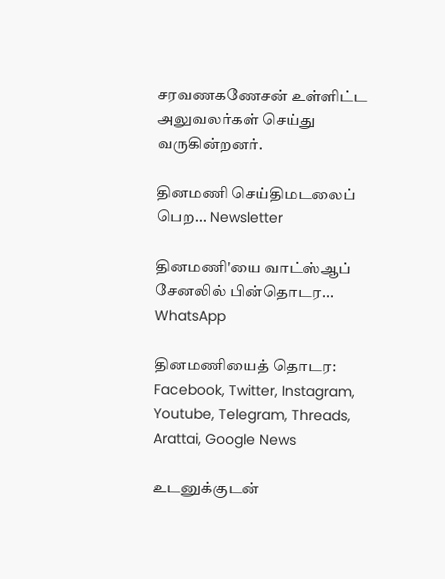சரவணகணேசன் உள்ளிட்ட அலுவலர்கள் செய்து வருகின்றனர்.

தினமணி செய்திமடலைப் பெற... Newsletter

தினமணி'யை வாட்ஸ்ஆப் சேனலில் பின்தொடர... WhatsApp

தினமணியைத் தொடர: Facebook, Twitter, Instagram, Youtube, Telegram, Threads, Arattai, Google News

உடனுக்குடன்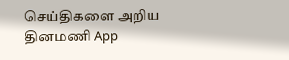செய்திகளை அறிய தினமணி App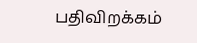பதிவிறக்கம்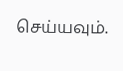செய்யவும்.